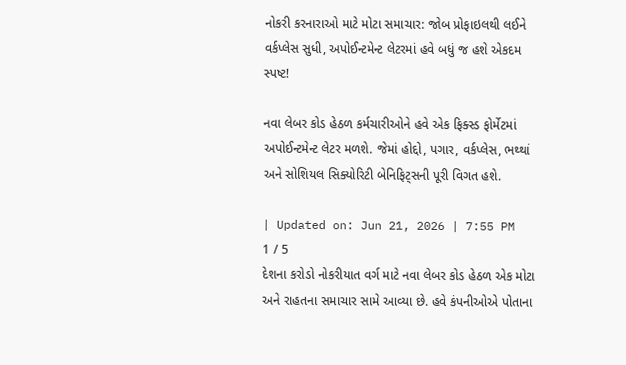નોકરી કરનારાઓ માટે મોટા સમાચાર: જોબ પ્રોફાઇલથી લઈને વર્કપ્લેસ સુધી, અપોઈન્ટમેન્ટ લેટરમાં હવે બધું જ હશે એકદમ સ્પષ્ટ!

નવા લેબર કોડ હેઠળ કર્મચારીઓને હવે એક ફિક્સ્ડ ફોર્મેટમાં અપોઈન્ટમેન્ટ લેટર મળશે. જેમાં હોદ્દો, પગાર, વર્કપ્લેસ, ભથ્થાં અને સોશિયલ સિક્યોરિટી બેનિફિટ્સની પૂરી વિગત હશે.

| Updated on: Jun 21, 2026 | 7:55 PM
1 / 5
દેશના કરોડો નોકરીયાત વર્ગ માટે નવા લેબર કોડ હેઠળ એક મોટા અને રાહતના સમાચાર સામે આવ્યા છે. હવે કંપનીઓએ પોતાના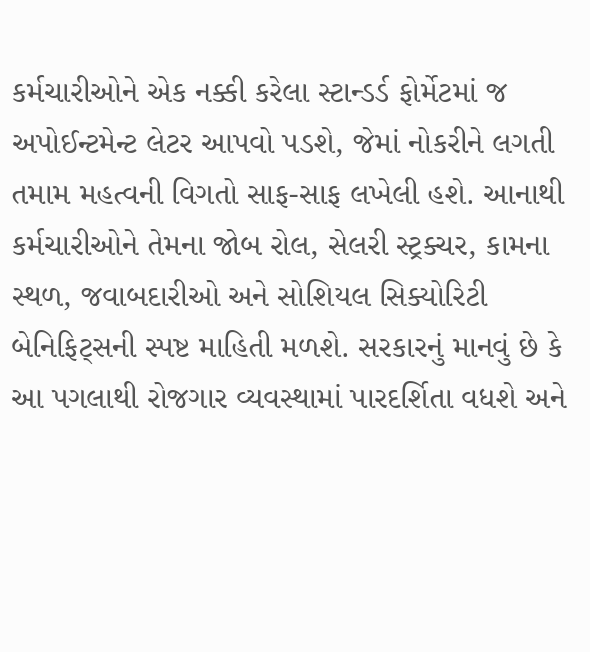કર્મચારીઓને એક નક્કી કરેલા સ્ટાન્ડર્ડ ફોર્મેટમાં જ અપોઈન્ટમેન્ટ લેટર આપવો પડશે, જેમાં નોકરીને લગતી તમામ મહત્વની વિગતો સાફ-સાફ લખેલી હશે. આનાથી કર્મચારીઓને તેમના જોબ રોલ, સેલરી સ્ટ્રક્ચર, કામના સ્થળ, જવાબદારીઓ અને સોશિયલ સિક્યોરિટી બેનિફિટ્સની સ્પષ્ટ માહિતી મળશે. સરકારનું માનવું છે કે આ પગલાથી રોજગાર વ્યવસ્થામાં પારદર્શિતા વધશે અને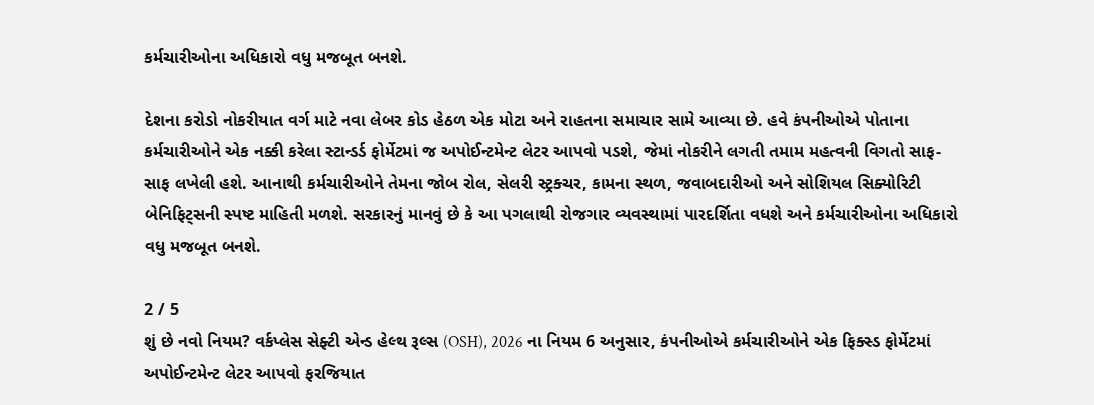કર્મચારીઓના અધિકારો વધુ મજબૂત બનશે.

દેશના કરોડો નોકરીયાત વર્ગ માટે નવા લેબર કોડ હેઠળ એક મોટા અને રાહતના સમાચાર સામે આવ્યા છે. હવે કંપનીઓએ પોતાના કર્મચારીઓને એક નક્કી કરેલા સ્ટાન્ડર્ડ ફોર્મેટમાં જ અપોઈન્ટમેન્ટ લેટર આપવો પડશે, જેમાં નોકરીને લગતી તમામ મહત્વની વિગતો સાફ-સાફ લખેલી હશે. આનાથી કર્મચારીઓને તેમના જોબ રોલ, સેલરી સ્ટ્રક્ચર, કામના સ્થળ, જવાબદારીઓ અને સોશિયલ સિક્યોરિટી બેનિફિટ્સની સ્પષ્ટ માહિતી મળશે. સરકારનું માનવું છે કે આ પગલાથી રોજગાર વ્યવસ્થામાં પારદર્શિતા વધશે અને કર્મચારીઓના અધિકારો વધુ મજબૂત બનશે.

2 / 5
શું છે નવો નિયમ? વર્કપ્લેસ સેફ્ટી એન્ડ હેલ્થ રૂલ્સ (OSH), 2026 ના નિયમ 6 અનુસાર, કંપનીઓએ કર્મચારીઓને એક ફિક્સ્ડ ફોર્મેટમાં અપોઈન્ટમેન્ટ લેટર આપવો ફરજિયાત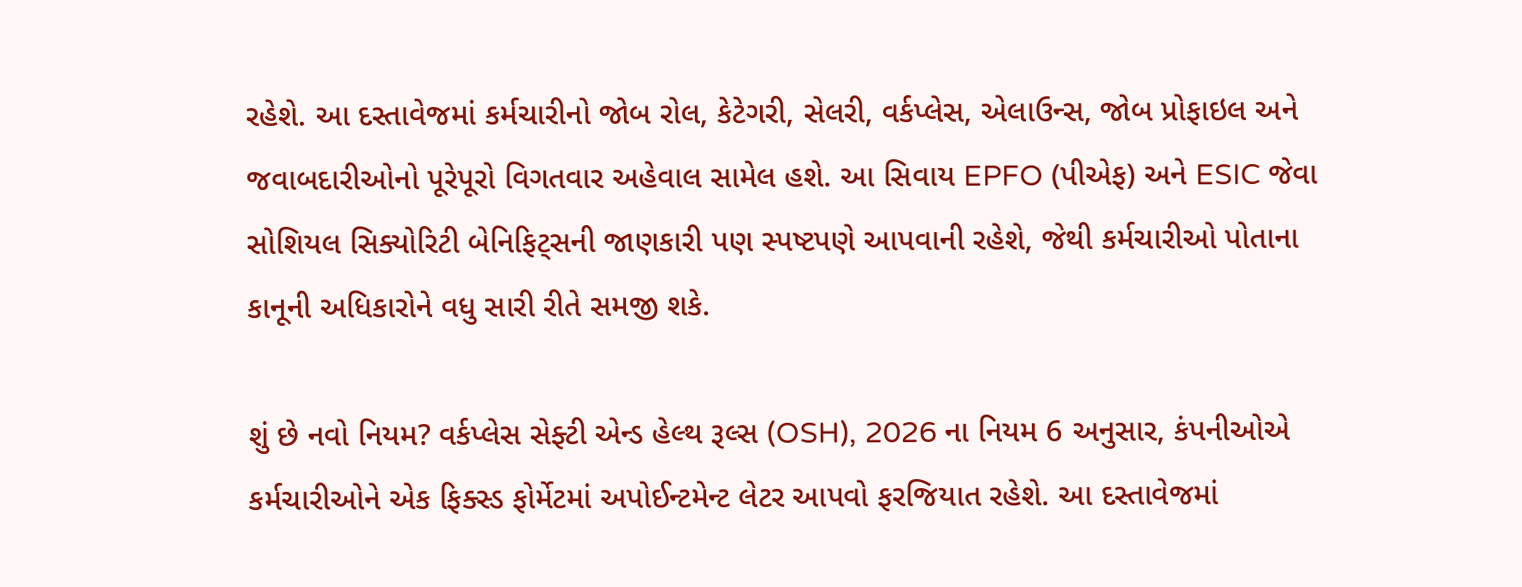રહેશે. આ દસ્તાવેજમાં કર્મચારીનો જોબ રોલ, કેટેગરી, સેલરી, વર્કપ્લેસ, એલાઉન્સ, જોબ પ્રોફાઇલ અને જવાબદારીઓનો પૂરેપૂરો વિગતવાર અહેવાલ સામેલ હશે. આ સિવાય EPFO (પીએફ) અને ESIC જેવા સોશિયલ સિક્યોરિટી બેનિફિટ્સની જાણકારી પણ સ્પષ્ટપણે આપવાની રહેશે, જેથી કર્મચારીઓ પોતાના કાનૂની અધિકારોને વધુ સારી રીતે સમજી શકે.

શું છે નવો નિયમ? વર્કપ્લેસ સેફ્ટી એન્ડ હેલ્થ રૂલ્સ (OSH), 2026 ના નિયમ 6 અનુસાર, કંપનીઓએ કર્મચારીઓને એક ફિક્સ્ડ ફોર્મેટમાં અપોઈન્ટમેન્ટ લેટર આપવો ફરજિયાત રહેશે. આ દસ્તાવેજમાં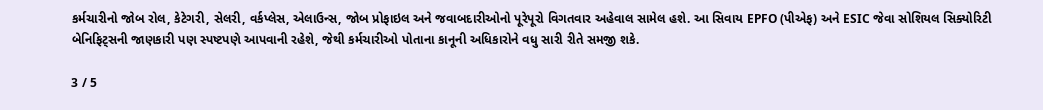કર્મચારીનો જોબ રોલ, કેટેગરી, સેલરી, વર્કપ્લેસ, એલાઉન્સ, જોબ પ્રોફાઇલ અને જવાબદારીઓનો પૂરેપૂરો વિગતવાર અહેવાલ સામેલ હશે. આ સિવાય EPFO (પીએફ) અને ESIC જેવા સોશિયલ સિક્યોરિટી બેનિફિટ્સની જાણકારી પણ સ્પષ્ટપણે આપવાની રહેશે, જેથી કર્મચારીઓ પોતાના કાનૂની અધિકારોને વધુ સારી રીતે સમજી શકે.

3 / 5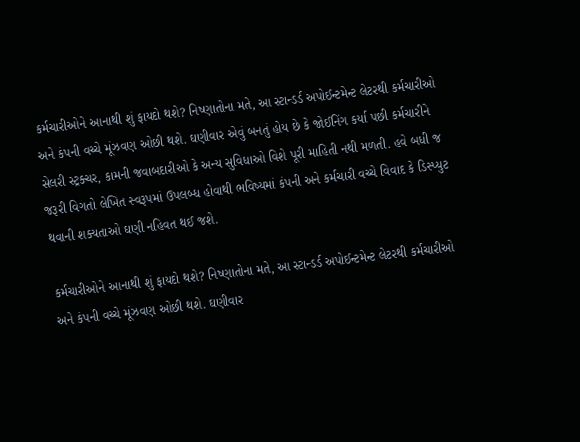કર્મચારીઓને આનાથી શું ફાયદો થશે? નિષ્ણાતોના મતે, આ સ્ટાન્ડર્ડ અપોઈન્ટમેન્ટ લેટરથી કર્મચારીઓ અને કંપની વચ્ચે મૂંઝવણ ઓછી થશે. ઘણીવાર એવું બનતું હોય છે કે જોઈનિંગ કર્યા પછી કર્મચારીને સેલરી સ્ટ્રક્ચર, કામની જવાબદારીઓ કે અન્ય સુવિધાઓ વિશે પૂરી માહિતી નથી મળતી. હવે બધી જ જરૂરી વિગતો લેખિત સ્વરૂપમાં ઉપલબ્ધ હોવાથી ભવિષ્યમાં કંપની અને કર્મચારી વચ્ચે વિવાદ કે ડિસ્પ્યુટ થવાની શક્યતાઓ ઘણી નહિવત થઈ જશે.

કર્મચારીઓને આનાથી શું ફાયદો થશે? નિષ્ણાતોના મતે, આ સ્ટાન્ડર્ડ અપોઈન્ટમેન્ટ લેટરથી કર્મચારીઓ અને કંપની વચ્ચે મૂંઝવણ ઓછી થશે. ઘણીવાર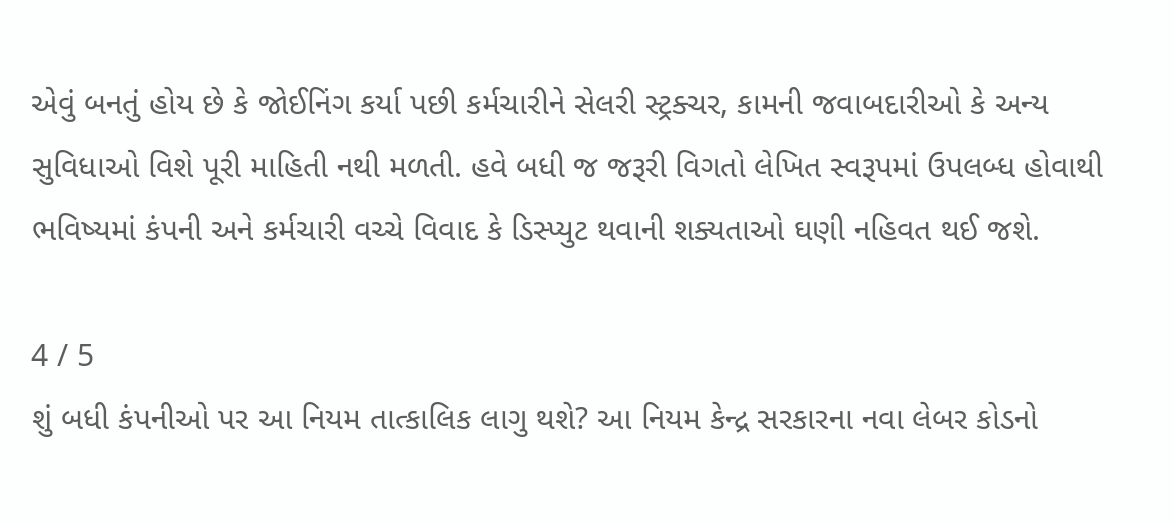એવું બનતું હોય છે કે જોઈનિંગ કર્યા પછી કર્મચારીને સેલરી સ્ટ્રક્ચર, કામની જવાબદારીઓ કે અન્ય સુવિધાઓ વિશે પૂરી માહિતી નથી મળતી. હવે બધી જ જરૂરી વિગતો લેખિત સ્વરૂપમાં ઉપલબ્ધ હોવાથી ભવિષ્યમાં કંપની અને કર્મચારી વચ્ચે વિવાદ કે ડિસ્પ્યુટ થવાની શક્યતાઓ ઘણી નહિવત થઈ જશે.

4 / 5
શું બધી કંપનીઓ પર આ નિયમ તાત્કાલિક લાગુ થશે? આ નિયમ કેન્દ્ર સરકારના નવા લેબર કોડનો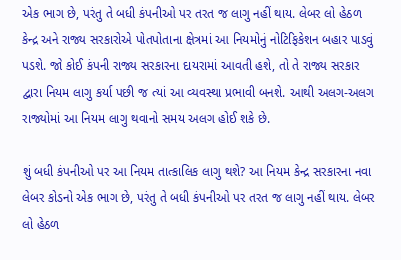એક ભાગ છે, પરંતુ તે બધી કંપનીઓ પર તરત જ લાગુ નહીં થાય. લેબર લો હેઠળ કેન્દ્ર અને રાજ્ય સરકારોએ પોતપોતાના ક્ષેત્રમાં આ નિયમોનું નોટિફિકેશન બહાર પાડવું પડશે. જો કોઈ કંપની રાજ્ય સરકારના દાયરામાં આવતી હશે, તો તે રાજ્ય સરકાર દ્વારા નિયમ લાગુ કર્યા પછી જ ત્યાં આ વ્યવસ્થા પ્રભાવી બનશે. આથી અલગ-અલગ રાજ્યોમાં આ નિયમ લાગુ થવાનો સમય અલગ હોઈ શકે છે.

શું બધી કંપનીઓ પર આ નિયમ તાત્કાલિક લાગુ થશે? આ નિયમ કેન્દ્ર સરકારના નવા લેબર કોડનો એક ભાગ છે, પરંતુ તે બધી કંપનીઓ પર તરત જ લાગુ નહીં થાય. લેબર લો હેઠળ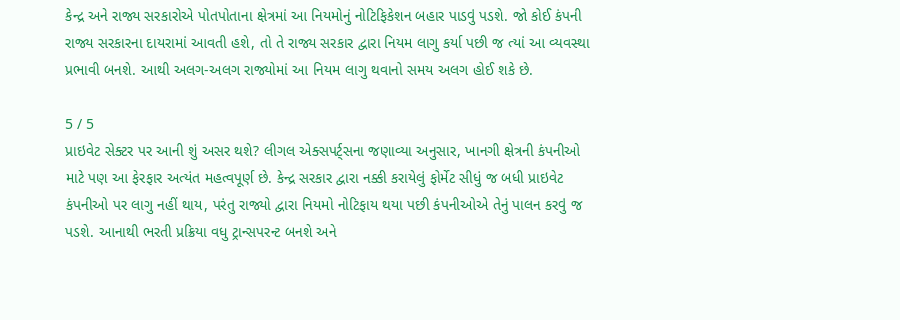કેન્દ્ર અને રાજ્ય સરકારોએ પોતપોતાના ક્ષેત્રમાં આ નિયમોનું નોટિફિકેશન બહાર પાડવું પડશે. જો કોઈ કંપની રાજ્ય સરકારના દાયરામાં આવતી હશે, તો તે રાજ્ય સરકાર દ્વારા નિયમ લાગુ કર્યા પછી જ ત્યાં આ વ્યવસ્થા પ્રભાવી બનશે. આથી અલગ-અલગ રાજ્યોમાં આ નિયમ લાગુ થવાનો સમય અલગ હોઈ શકે છે.

5 / 5
પ્રાઇવેટ સેક્ટર પર આની શું અસર થશે? લીગલ એક્સપર્ટ્સના જણાવ્યા અનુસાર, ખાનગી ક્ષેત્રની કંપનીઓ માટે પણ આ ફેરફાર અત્યંત મહત્વપૂર્ણ છે. કેન્દ્ર સરકાર દ્વારા નક્કી કરાયેલું ફોર્મેટ સીધું જ બધી પ્રાઇવેટ કંપનીઓ પર લાગુ નહીં થાય, પરંતુ રાજ્યો દ્વારા નિયમો નોટિફાય થયા પછી કંપનીઓએ તેનું પાલન કરવું જ પડશે. આનાથી ભરતી પ્રક્રિયા વધુ ટ્રાન્સપરન્ટ બનશે અને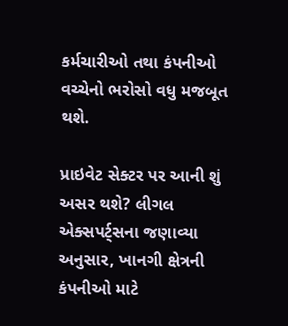કર્મચારીઓ તથા કંપનીઓ વચ્ચેનો ભરોસો વધુ મજબૂત થશે.

પ્રાઇવેટ સેક્ટર પર આની શું અસર થશે? લીગલ એક્સપર્ટ્સના જણાવ્યા અનુસાર, ખાનગી ક્ષેત્રની કંપનીઓ માટે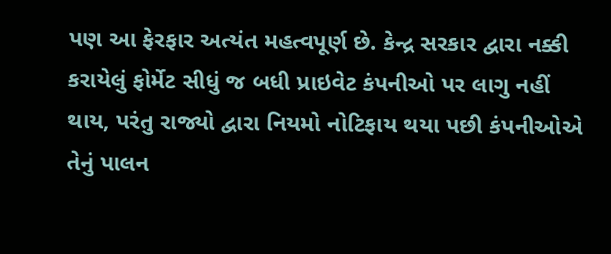પણ આ ફેરફાર અત્યંત મહત્વપૂર્ણ છે. કેન્દ્ર સરકાર દ્વારા નક્કી કરાયેલું ફોર્મેટ સીધું જ બધી પ્રાઇવેટ કંપનીઓ પર લાગુ નહીં થાય, પરંતુ રાજ્યો દ્વારા નિયમો નોટિફાય થયા પછી કંપનીઓએ તેનું પાલન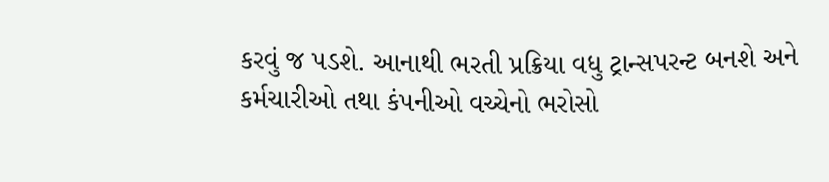કરવું જ પડશે. આનાથી ભરતી પ્રક્રિયા વધુ ટ્રાન્સપરન્ટ બનશે અને કર્મચારીઓ તથા કંપનીઓ વચ્ચેનો ભરોસો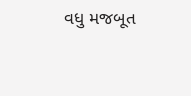વધુ મજબૂત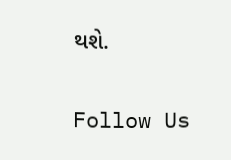થશે.

Follow Us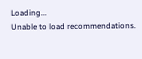Loading...
Unable to load recommendations.